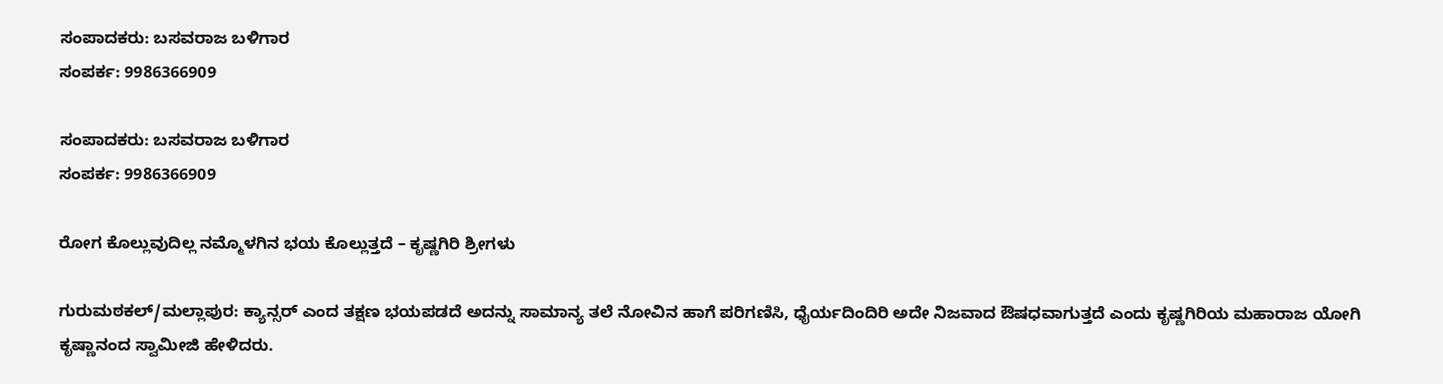ಸಂಪಾದಕರು: ಬಸವರಾಜ ಬಳಿಗಾರ
ಸಂಪರ್ಕ: 9986366909

ಸಂಪಾದಕರು: ಬಸವರಾಜ ಬಳಿಗಾರ
ಸಂಪರ್ಕ: 9986366909

ರೋಗ ಕೊಲ್ಲುವುದಿಲ್ಲ ನಮ್ಮೊಳಗಿನ ಭಯ ಕೊಲ್ಲುತ್ತದೆ – ಕೃಷ್ಣಗಿರಿ ಶ್ರೀಗಳು

ಗುರುಮಠಕಲ್/ಮಲ್ಲಾಪುರ: ಕ್ಯಾನ್ಸರ್ ಎಂದ ತಕ್ಷಣ ಭಯಪಡದೆ ಅದನ್ನು ಸಾಮಾನ್ಯ ತಲೆ ನೋವಿನ ಹಾಗೆ ಪರಿಗಣಿಸಿ, ಧೈರ್ಯದಿಂದಿರಿ ಅದೇ ನಿಜವಾದ ಔಷಧವಾಗುತ್ತದೆ ಎಂದು ಕೃಷ್ಣಗಿರಿಯ ಮಹಾರಾಜ ಯೋಗಿ ಕೃಷ್ಣಾನಂದ ಸ್ವಾಮೀಜಿ ಹೇಳಿದರು.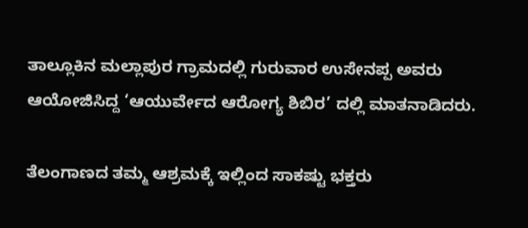ತಾಲ್ಲೂಕಿನ ಮಲ್ಲಾಪುರ ಗ್ರಾಮದಲ್ಲಿ ಗುರುವಾರ ಉಸೇನಪ್ಪ ‍ಅವರು ಆಯೋಜಿಸಿದ್ದ ‘ಆಯುರ್ವೇದ ಆರೋಗ್ಯ ಶಿಬಿರ’ ದಲ್ಲಿ ಮಾತನಾಡಿದ‍ರು.

ತೆಲಂಗಾಣದ ತಮ್ಮ ಆಶ್ರಮಕ್ಕೆ ಇಲ್ಲಿಂದ ಸಾಕಷ್ಟು ಭಕ್ತರು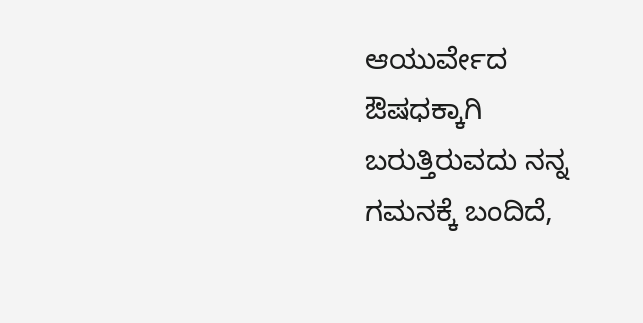ಆಯುರ್ವೇದ ಔಷಧಕ್ಕಾಗಿ ಬರುತ್ತಿರುವದು ನನ್ನ ಗಮನಕ್ಕೆ ಬಂದಿದೆ,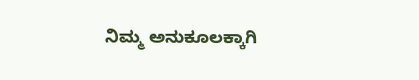ನಿಮ್ಮ ಅನುಕೂಲಕ್ಕಾಗಿ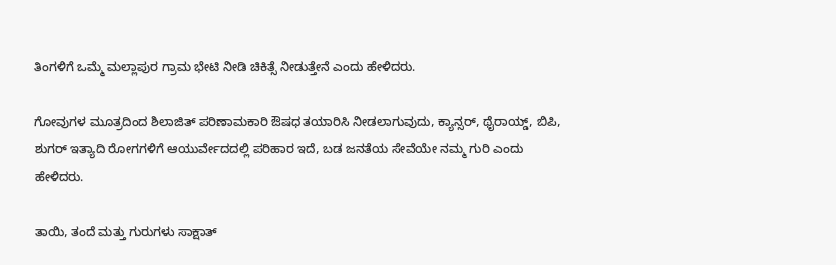ತಿಂಗಳಿಗೆ ಒಮ್ಮೆ ಮಲ್ಲಾಪುರ ಗ್ರಾಮ ಭೇಟಿ ನೀಡಿ ಚಿಕಿತ್ಸೆ ನೀಡುತ್ತೇನೆ ಎಂದು ಹೇಳಿದರು.

ಗೋವುಗಳ ಮೂತ್ರದಿಂದ ಶಿಲಾಜಿತ್ ಪರಿಣಾಮಕಾರಿ ಔಷಧ ತಯಾರಿಸಿ ನೀಡಲಾಗುವುದು, ಕ್ಯಾನ್ಸರ್, ಥೈರಾಯ್ಡ್, ಬಿಪಿ, ಶುಗರ್ ಇತ್ಯಾದಿ ರೋಗಗಳಿಗೆ ಆಯುರ್ವೇದದಲ್ಲಿ ಪರಿಹಾರ ಇದೆ, ಬಡ ಜನತೆಯ ಸೇವೆಯೇ ನಮ್ಮ ಗುರಿ ಎಂದು ಹೇಳಿದರು.

ತಾಯಿ, ತಂದೆ ಮತ್ತು ಗುರುಗಳು ಸಾಕ್ಷಾತ್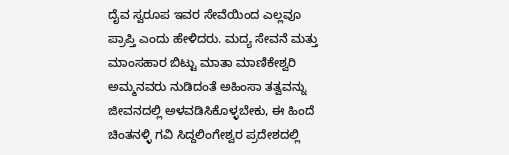ದೈವ ಸ್ವರೂಪ ಇವರ ಸೇವೆಯಿಂದ ಎಲ್ಲವೂ ಪ್ರಾಪ್ತಿ ಎಂದು ಹೇಳಿದರು. ಮದ್ಯ ಸೇವನೆ ಮತ್ತು ಮಾಂಸಹಾರ ಬಿಟ್ಟು ಮಾತಾ ಮಾಣಿಕೇಶ್ವರಿ ಅಮ್ಮನವರು ನುಡಿದಂತೆ ಅಹಿಂಸಾ ತತ್ವವನ್ನು ಜೀವನದಲ್ಲಿ ಅಳವಡಿಸಿಕೊಳ್ಳಬೇಕು, ಈ ಹಿಂದೆ ಚಿಂತನಳ್ಳಿ ಗವಿ ಸಿದ್ದಲಿಂಗೇಶ್ವರ ಪ್ರದೇಶದಲ್ಲಿ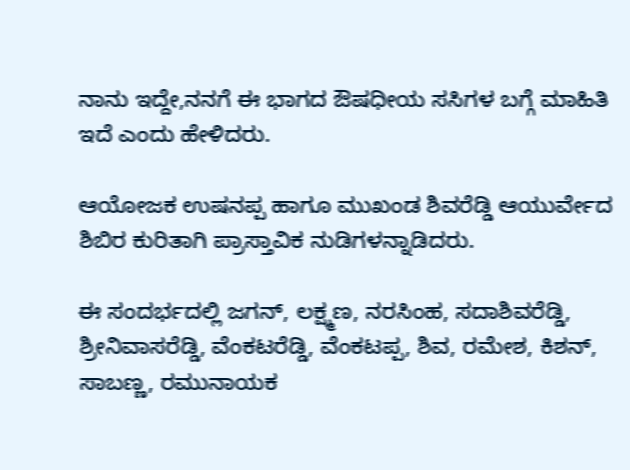ನಾನು ಇದ್ದೇ,ನನಗೆ ಈ ಭಾಗದ ಔಷಧೀಯ ಸಸಿಗಳ ಬಗ್ಗೆ ಮಾಹಿತಿ ಇದೆ ಎಂದು ಹೇಳಿದರು.

ಆಯೋಜಕ ಉಷನಪ್ಪ ಹಾಗೂ ಮುಖಂಡ ಶಿವರೆಡ್ಡಿ ಆಯುರ್ವೇದ ಶಿಬಿರ ಕುರಿತಾಗಿ ಪ್ರಾಸ್ತಾವಿಕ ನುಡಿಗಳನ್ನಾಡಿದರು.

ಈ ಸಂದರ್ಭದಲ್ಲಿ ಜಗನ್, ಲಕ್ಷ್ಮಣ, ನರಸಿಂಹ, ಸದಾಶಿವರೆಡ್ಡಿ, ಶ್ರೀನಿವಾಸರೆಡ್ಡಿ, ವೆಂಕಟರೆಡ್ಡಿ, ವೆಂಕಟಪ್ಪ, ಶಿವ, ರಮೇಶ, ಕಿಶನ್, ಸಾಬಣ್ಣ, ರಮುನಾಯಕ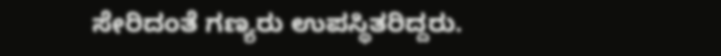ಸೇರಿದಂತೆ ಗಣ್ಯರು ಉಪಸ್ಥಿತರಿದ್ದರು.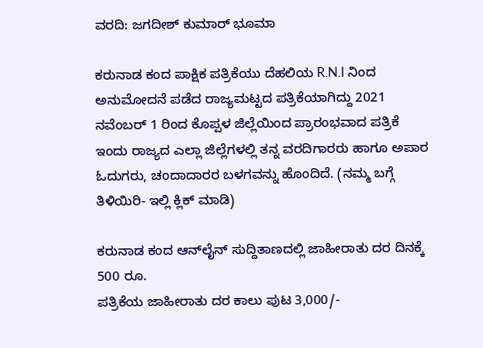ವರದಿ: ಜಗದೀಶ್ ಕುಮಾರ್ ಭೂಮಾ

ಕರುನಾಡ ಕಂದ ಪಾಕ್ಷಿಕ ಪತ್ರಿಕೆಯು ದೆಹಲಿಯ R.N.I ನಿಂದ ಅನುಮೋದನೆ ಪಡೆದ ರಾಜ್ಯಮಟ್ಟದ ಪತ್ರಿಕೆಯಾಗಿದ್ದು 2021 ನವೆಂಬರ್ 1 ರಿಂದ ಕೊಪ್ಪಳ ಜಿಲ್ಲೆಯಿಂದ ಪ್ರಾರಂಭವಾದ ಪತ್ರಿಕೆ ಇಂದು ರಾಜ್ಯದ ಎಲ್ಲಾ ಜಿಲ್ಲೆಗಳಲ್ಲಿ ತನ್ನ ವರದಿಗಾರರು ಹಾಗೂ ಅಪಾರ ಓದುಗರು, ಚಂದಾದಾರರ ಬಳಗವನ್ನು ಹೊಂದಿದೆ. (ನಮ್ಮ ಬಗ್ಗೆ ತಿಳಿಯಿರಿ- ಇಲ್ಲಿ ಕ್ಲಿಕ್‌ ಮಾಡಿ)

ಕರುನಾಡ ಕಂದ ಆನ್‌ಲೈನ್‌ ಸುದ್ದಿತಾಣದಲ್ಲಿ ಜಾಹೀರಾತು ದರ ದಿನಕ್ಕೆ 500 ರೂ.
ಪತ್ರಿಕೆಯ ಜಾಹೀರಾತು ದರ ಕಾಲು ಪುಟ 3,000/-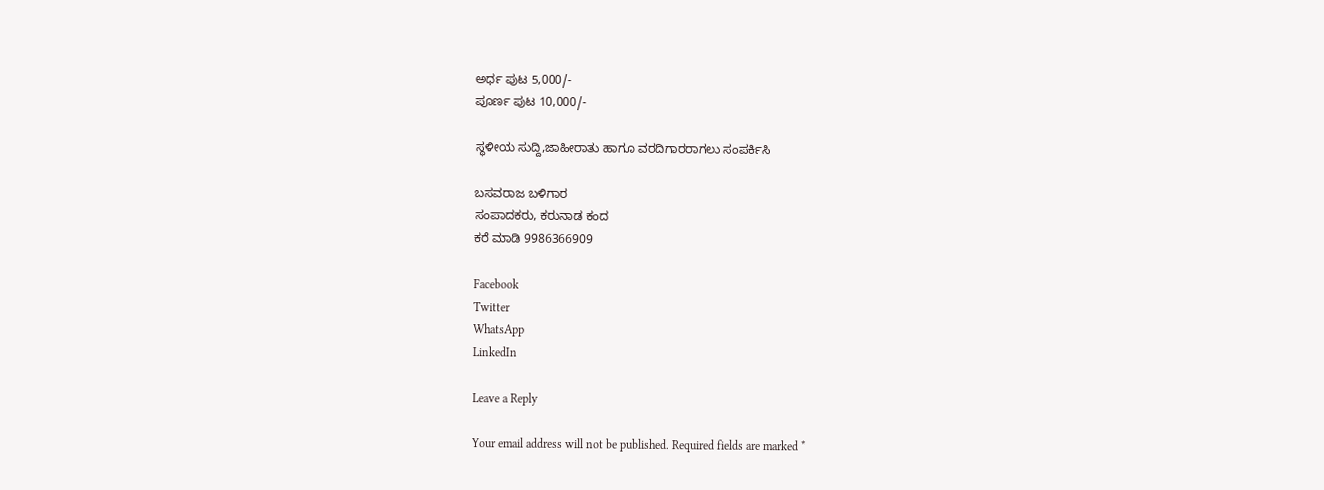ಅರ್ಧ ಪುಟ 5,000/-
ಪೂರ್ಣ ಪುಟ 10,000/-

ಸ್ಥಳೀಯ ಸುದ್ದಿ,ಜಾಹೀರಾತು ಹಾಗೂ ವರದಿಗಾರರಾಗಲು ಸಂಪರ್ಕಿಸಿ

ಬಸವರಾಜ ಬಳಿಗಾರ
ಸಂಪಾದಕರು, ಕರುನಾಡ ಕಂದ
ಕರೆ ಮಾಡಿ 9986366909

Facebook
Twitter
WhatsApp
LinkedIn

Leave a Reply

Your email address will not be published. Required fields are marked *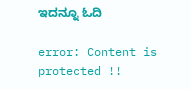ಇದನ್ನೂ ಓದಿ

error: Content is protected !!